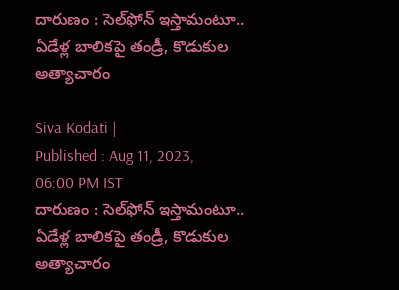దారుణం : సెల్‌ఫోన్ ఇస్తామంటూ.. ఏడేళ్ల బాలికపై తండ్రీ, కొడుకుల అత్యాచారం

Siva Kodati |
Published : Aug 11, 2023, 06:00 PM IST
దారుణం : సెల్‌ఫోన్ ఇస్తామంటూ.. ఏడేళ్ల బాలికపై తండ్రీ, కొడుకుల అత్యాచారం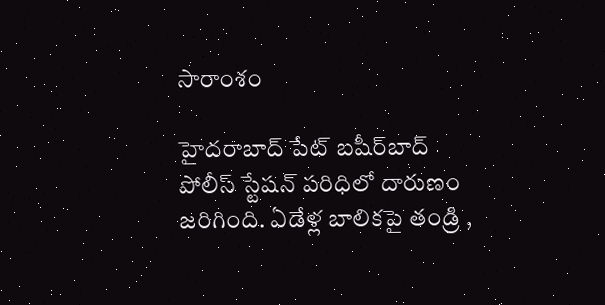సారాంశం

హైదరాబాద్ పేట్ బషీర్‌బాద్ పోలీస్ స్టేషన్‌ పరిధిలో దారుణం జరిగింది. ఏడేళ్ల బాలికపై తండ్రి ,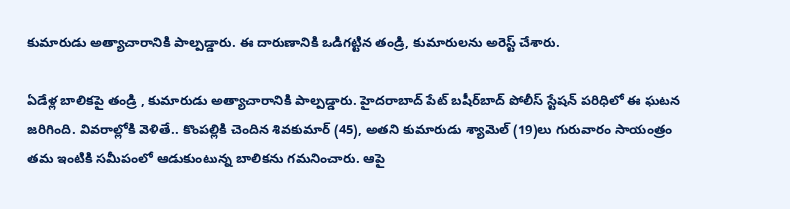కుమారుడు అత్యాచారానికి పాల్పడ్డారు. ఈ దారుణానికి ఒడిగట్టిన తండ్రి, కుమారులను అరెస్ట్ చేశారు.

ఏడేళ్ల బాలికపై తండ్రి , కుమారుడు అత్యాచారానికి పాల్పడ్డారు. హైదరాబాద్ పేట్ బషీర్‌బాద్ పోలీస్ స్టేషన్‌ పరిధిలో ఈ ఘటన జరిగింది. వివరాల్లోకి వెళితే.. కొంపల్లికి చెందిన శివకుమార్ (45), అతని కుమారుడు శ్యామెల్ (19)లు గురువారం సాయంత్రం తమ ఇంటికి సమీపంలో ఆడుకుంటున్న బాలికను గమనించారు. ఆపై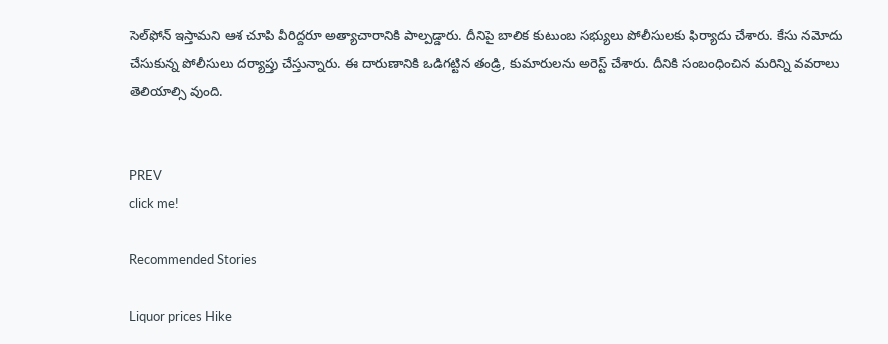సెల్‌ఫోన్ ఇస్తామని ఆశ చూపి వీరిద్దరూ అత్యాచారానికి పాల్పడ్డారు. దీనిపై బాలిక కుటుంబ సభ్యులు పోలీసులకు ఫిర్యాదు చేశారు. కేసు నమోదు చేసుకున్న పోలీసులు దర్యాప్తు చేస్తున్నారు. ఈ దారుణానికి ఒడిగట్టిన తండ్రి, కుమారులను అరెస్ట్ చేశారు. దీనికి సంబంధించిన మరిన్ని వవరాలు తెలియాల్సి వుంది.


PREV
click me!

Recommended Stories

Liquor prices Hike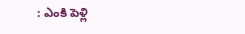: ఎంకి పెళ్లి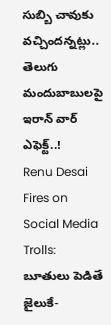సుబ్బి చావుకు వచ్చిందన్నట్లు.. తెలుగు మందుబాబులపై ఇరాన్ వార్ ఎఫెక్ట్..!
Renu Desai Fires on Social Media Trolls: బూతులు పెడితే జైలుకే-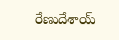రేణుదేశాయ్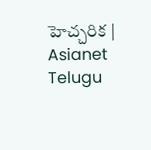హెచ్చరిక | Asianet Telugu